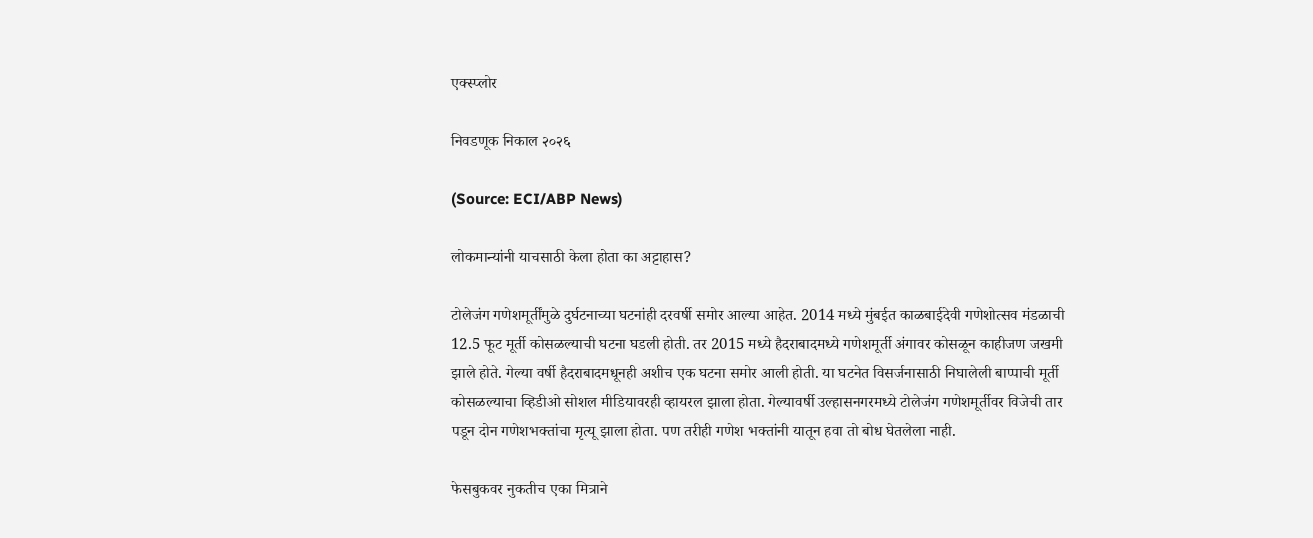एक्स्प्लोर

निवडणूक निकाल २०२६

(Source: ECI/ABP News)

लोकमान्यांनी याचसाठी केला होता का अट्टाहास?

टोलेजंग गणेशमूर्तींमुळे दुर्घटनाच्या घटनांही दरवर्षी समोर आल्या आहेत. 2014 मध्ये मुंबईत काळबाईदेवी गणेशोत्सव मंडळाची 12.5 फूट मूर्ती कोसळल्याची घटना घडली होती. तर 2015 मध्ये हैदराबादमध्ये गणेशमूर्ती अंगावर कोसळून काहीजण जखमी झाले होते. गेल्या वर्षी हैदराबादमधूनही अशीच एक घटना समोर आली होती. या घटनेत विसर्जनासाठी निघालेली बाप्पाची मूर्ती कोसळल्याचा व्हिडीओ सोशल मीडियावरही व्हायरल झाला होता. गेल्यावर्षी उल्हासनगरमध्ये टोलेजंग गणेशमूर्तीवर विजेची तार पडून दोन गणेशभक्तांचा मृत्यू झाला होता. पण तरीही गणेश भक्तांनी यातून हवा तो बोध घेतलेला नाही.

फेसबुकवर नुकतीच एका मित्राने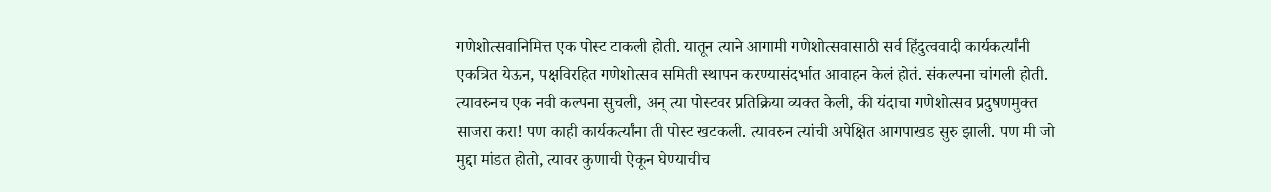गणेशोत्सवानिमित्त एक पोस्ट टाकली होती. यातून त्याने आगामी गणेशोत्सवासाठी सर्व हिंदुत्ववादी कार्यकर्त्यांनी एकत्रित येऊन, पक्षविरहित गणेशोत्सव समिती स्थापन करण्यासंदर्भात आवाहन केलं होतं. संकल्पना चांगली होती. त्यावरुनच एक नवी कल्पना सुचली, अन् त्या पोस्टवर प्रतिक्रिया व्यक्त केली, की यंदाचा गणेशोत्सव प्रदुषणमुक्त साजरा करा! पण काही कार्यकर्त्यांना ती पोस्ट खटकली. त्यावरुन त्यांची अपेक्षित आगपाखड सुरु झाली. पण मी जो मुद्दा मांडत होतो, त्यावर कुणाची ऐकून घेण्याचीच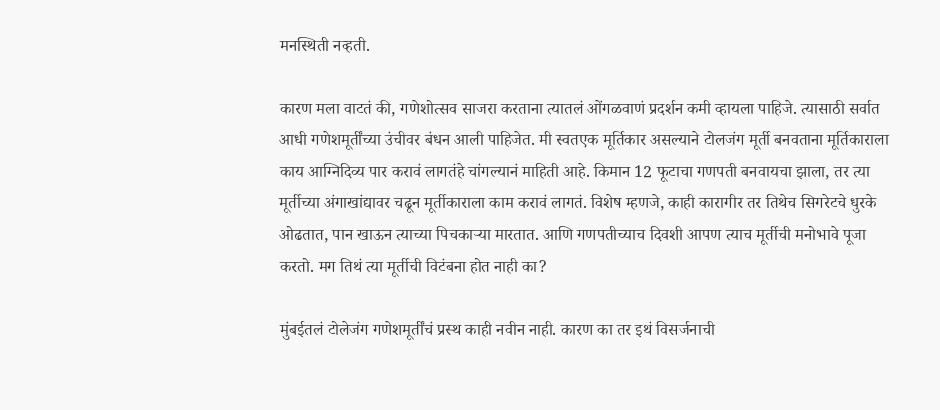मनस्थिती नव्हती.

कारण मला वाटतं की, गणेशोत्सव साजरा करताना त्यातलं ओंगळवाणं प्रदर्शन कमी व्हायला पाहिजे. त्यासाठी सर्वात आधी गणेशमूर्तींच्या उंचीवर बंधन आली पाहिजेत. मी स्वतएक मूर्तिकार असल्याने टोलजंग मूर्ती बनवताना मूर्तिकाराला काय आग्निदिव्य पार करावं लागतंहे चांगल्यानं माहिती आहे. किमान 12 फूटाचा गणपती बनवायचा झाला, तर त्या मूर्तीच्या अंगाखांद्यावर चढून मूर्तीकाराला काम करावं लागतं. विशेष म्हणजे, काही कारागीर तर तिथेच सिगरेटचे धुरके ओढतात, पान खाऊन त्याच्या पिचकाऱ्या मारतात. आणि गणपतीच्याच दिवशी आपण त्याच मूर्तीची मनोभावे पूजा करतो. मग तिथं त्या मूर्तीची विटंबना होत नाही का?

मुंबईतलं टोलेजंग गणेशमूर्तींचं प्रस्थ काही नवीन नाही. कारण का तर इथं विसर्जनाची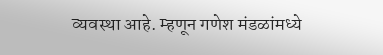व्यवस्था आहे. म्हणून गणेश मंडळांमध्ये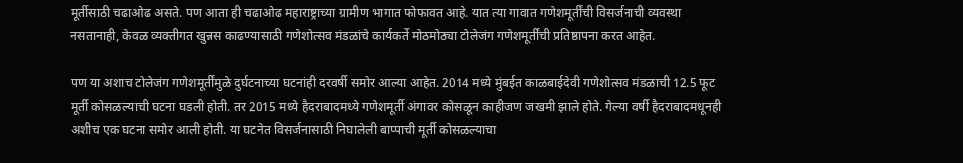मूर्तीसाठी चढाओढ असते. पण आता ही चढाओढ महाराष्ट्राच्या ग्रामीण भागात फोफावत आहे. यात त्या गावात गणेशमूर्तींची विसर्जनाची व्यवस्था नसतानाही, केवळ व्यक्तीगत खुन्नस काढण्यासाठी गणेशोत्सव मंडळांचे कार्यकर्ते मोठमोठ्या टोलेजंग गणेशमूर्तींची प्रतिष्ठापना करत आहेत.

पण या अशाच टोलेजंग गणेशमूर्तींमुळे दुर्घटनाच्या घटनांही दरवर्षी समोर आल्या आहेत. 2014 मध्ये मुंबईत काळबाईदेवी गणेशोत्सव मंडळाची 12.5 फूट मूर्ती कोसळल्याची घटना घडली होती. तर 2015 मध्ये हैदराबादमध्ये गणेशमूर्ती अंगावर कोसळून काहीजण जखमी झाले होते. गेल्या वर्षी हैदराबादमधूनही अशीच एक घटना समोर आली होती. या घटनेत विसर्जनासाठी निघालेली बाप्पाची मूर्ती कोसळल्याचा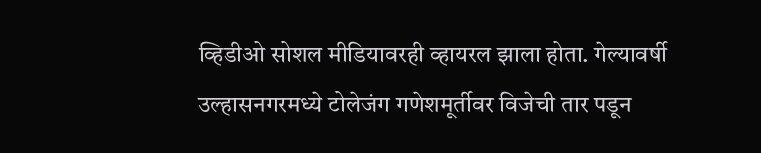व्हिडीओ सोशल मीडियावरही व्हायरल झाला होता. गेल्यावर्षी उल्हासनगरमध्ये टोलेजंग गणेशमूर्तीवर विजेची तार पडून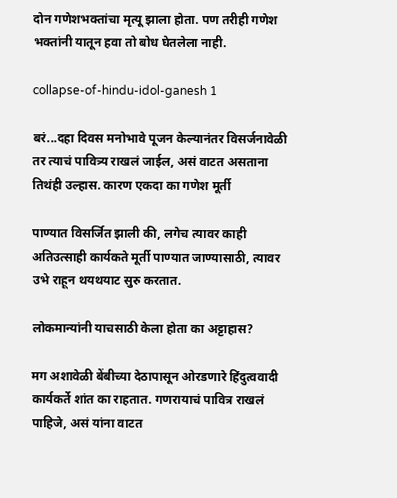दोन गणेशभक्तांचा मृत्यू झाला होता. पण तरीही गणेश भक्तांनी यातून हवा तो बोध घेतलेला नाही.

collapse-of-hindu-idol-ganesh 1

बरं...दहा दिवस मनोभावे पूजन केल्यानंतर विसर्जनावेळी तर त्याचं पावित्र्य राखलं जाईल, असं वाटत असताना तिथंही उल्हास. कारण एकदा का गणेश मूर्ती

पाण्यात विसर्जित झाली की, लगेच त्यावर काही अतिउत्साही कार्यकते मूर्ती पाण्यात जाण्यासाठी, त्यावर उभे राहून थयथयाट सुरु करतात.

लोकमान्यांनी याचसाठी केला होता का अट्टाहास?

मग अशावेळी बेंबीच्या देठापासून ओरडणारे हिंदुत्ववादी कार्यकर्ते शांत का राहतात. गणरायाचं पावित्र राखलं पाहिजे, असं यांना वाटत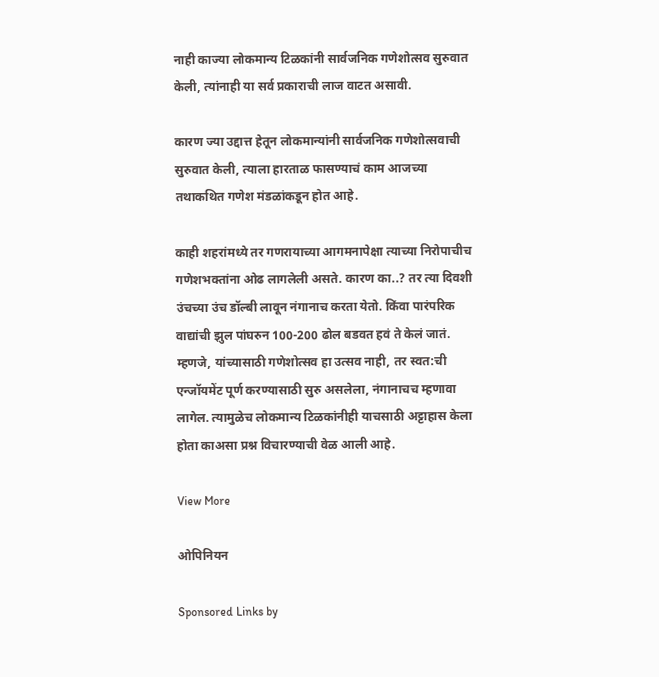नाही काज्या लोकमान्य टिळकांनी सार्वजनिक गणेशोत्सव सुरुवात केली, त्यांनाही या सर्व प्रकाराची लाज वाटत असावी.

कारण ज्या उद्दात्त हेतून लोकमान्यांनी सार्वजनिक गणेशोत्सवाची सुरुवात केली, त्याला हारताळ फासण्याचं काम आजच्या तथाकथित गणेश मंडळांकडून होत आहे.

काही शहरांमध्ये तर गणरायाच्या आगमनापेक्षा त्याच्या निरोपाचीच गणेशभक्तांना ओढ लागलेली असते. कारण का..? तर त्या दिवशी उंचच्या उंच डॉल्बी लावून नंगानाच करता येतो. किंवा पारंपरिक वाद्यांची झुल पांघरुन 100-200 ढोल बडवत हवं ते केलं जातं. म्हणजे, यांच्यासाठी गणेशोत्सव हा उत्सव नाही, तर स्वत:ची एन्जॉयमेंट पूर्ण करण्यासाठी सुरु असलेला, नंगानाचच म्हणावा लागेल. त्यामुळेच लोकमान्य टिळकांनीही याचसाठी अट्टाहास केला होता काअसा प्रश्न विचारण्याची वेळ आली आहे.

View More

ओपिनियन

Sponsored Links by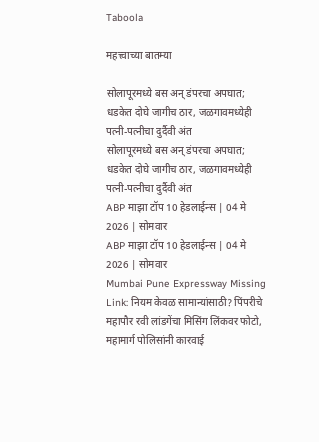Taboola

महत्त्वाच्या बातम्या

सोलापूरमध्ये बस अन् डंपरचा अपघात; धडकेत दोघे जागीच ठार, जळगावमध्येही पत्नी-पत्नीचा दुर्दैवी अंत
सोलापूरमध्ये बस अन् डंपरचा अपघात; धडकेत दोघे जागीच ठार, जळगावमध्येही पत्नी-पत्नीचा दुर्दैवी अंत
ABP माझा टॉप 10 हेडलाईन्स | 04 मे 2026 | सोमवार
ABP माझा टॉप 10 हेडलाईन्स | 04 मे 2026 | सोमवार
Mumbai Pune Expressway Missing Link: नियम केवळ सामान्यांसाठी? पिंपरीचे महापौर रवी लांडगेंचा मिसिंग लिंकवर फोटो, महामार्ग पोलिसांनी कारवाई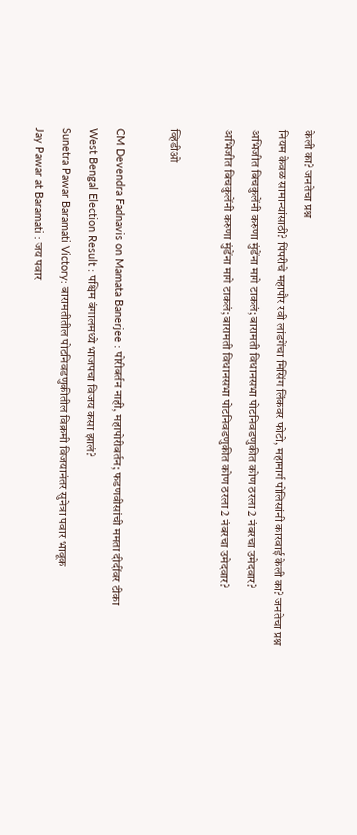केली का? जनतेचा प्रश्न
नियम केवळ सामान्यांसाठी? पिंपरीचे महापौर रवी लांडगेंचा मिसिंग लिंकवर फोटो, महामार्ग पोलिसांनी कारवाई केली का? जनतेचा प्रश्न
अभिजीत बिचकुलेंनी करुणा मुंडेंना मागे टाकलं; बारामती विधानसभा पोटनिवडणुकीत कोण ठरला 2 नंबरचा उमेदवार?
अभिजीत बिचकुलेंनी करुणा मुंडेंना मागे टाकलं; बारामती विधानसभा पोटनिवडणुकीत कोण ठरला 2 नंबरचा उमेदवार?

व्हिडीओ

CM Devendra Fadnavis on Mamata Banerjee : पोरीबर्तन नाही, महापोरीबर्तन; फडणवीसांची ममता दीदींवर टीका
West Bengal Election Result : पश्चिम बंगालमध्ये भाजपचा विजय कसा झालं?
Sunetra Pawar Baramati Victory: बारामतीतील पोटनिवडणुकीतील विक्रमी विजयानंतर सुनेत्रा पवार भावूक
Jay Pawar at Baramati : जय पवार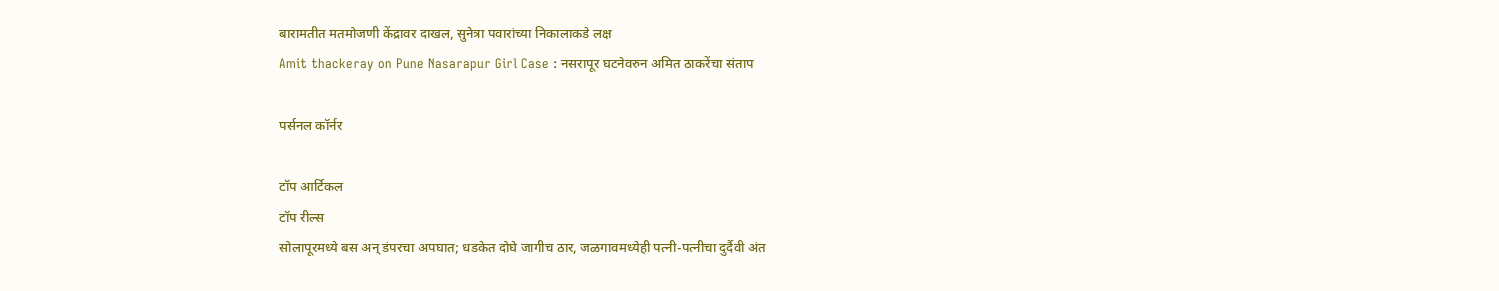बारामतीत मतमोजणी केंद्रावर दाखल, सुनेत्रा पवारांच्या निकालाकडे लक्ष
Amit thackeray on Pune Nasarapur Girl Case : नसरापूर घटनेवरुन अमित ठाकरेंचा संताप

पर्सनल कॉर्नर

टॉप आर्टिकल
टॉप रील्स
सोलापूरमध्ये बस अन् डंपरचा अपघात; धडकेत दोघे जागीच ठार, जळगावमध्येही पत्नी-पत्नीचा दुर्दैवी अंत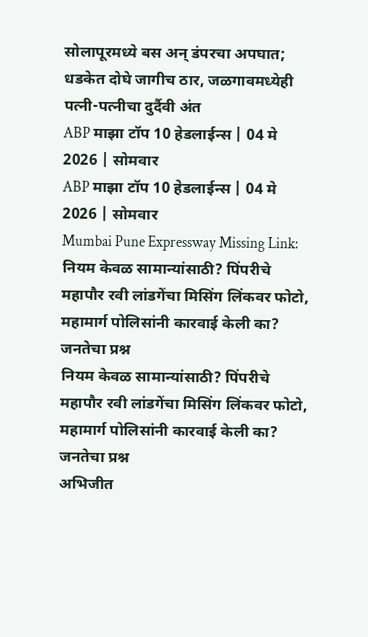सोलापूरमध्ये बस अन् डंपरचा अपघात; धडकेत दोघे जागीच ठार, जळगावमध्येही पत्नी-पत्नीचा दुर्दैवी अंत
ABP माझा टॉप 10 हेडलाईन्स | 04 मे 2026 | सोमवार
ABP माझा टॉप 10 हेडलाईन्स | 04 मे 2026 | सोमवार
Mumbai Pune Expressway Missing Link: नियम केवळ सामान्यांसाठी? पिंपरीचे महापौर रवी लांडगेंचा मिसिंग लिंकवर फोटो, महामार्ग पोलिसांनी कारवाई केली का? जनतेचा प्रश्न
नियम केवळ सामान्यांसाठी? पिंपरीचे महापौर रवी लांडगेंचा मिसिंग लिंकवर फोटो, महामार्ग पोलिसांनी कारवाई केली का? जनतेचा प्रश्न
अभिजीत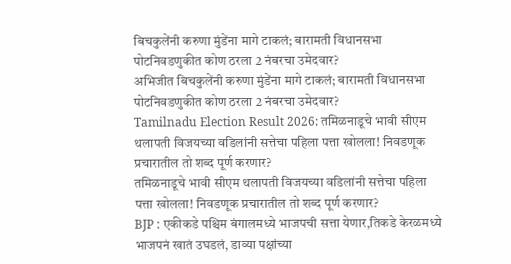बिचकुलेंनी करुणा मुंडेंना मागे टाकलं; बारामती विधानसभा पोटनिवडणुकीत कोण ठरला 2 नंबरचा उमेदवार?
अभिजीत बिचकुलेंनी करुणा मुंडेंना मागे टाकलं; बारामती विधानसभा पोटनिवडणुकीत कोण ठरला 2 नंबरचा उमेदवार?
Tamilnadu Election Result 2026: तमिळनाडूचे भावी सीएम थलापती विजयच्या वडिलांनी सत्तेचा पहिला पत्ता खोलला! निवडणूक प्रचारातील तो शब्द पूर्ण करणार?
तमिळनाडूचे भावी सीएम थलापती विजयच्या वडिलांनी सत्तेचा पहिला पत्ता खोलला! निवडणूक प्रचारातील तो शब्द पूर्ण करणार?
BJP : एकीकडे पश्चिम बंगालमध्ये भाजपची सत्ता येणार,तिकडे केरळमध्ये भाजपनं खातं उघडलं, डाव्या पक्षांच्या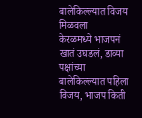बालेकिल्ल्यात विजय मिळवला
केरळमध्ये भाजपनं खातं उघडलं, डाव्या पक्षांच्या बालेकिल्ल्यात पहिला विजय, भाजप किती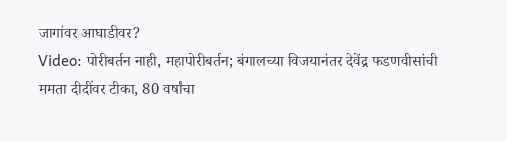जागांवर आघाडीवर?
Video: पोरीबर्तन नाही, महापोरीबर्तन; बंगालच्या विजयानंतर देवेंद्र फडणवीसांची ममता दीदींवर टीका, 80 वर्षांचा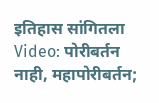इतिहास सांगितला
Video: पोरीबर्तन नाही, महापोरीबर्तन;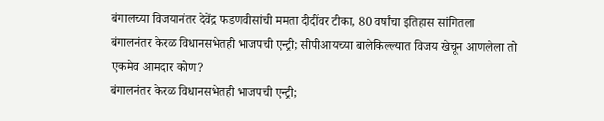बंगालच्या विजयानंतर देवेंद्र फडणवीसांची ममता दीदींवर टीका, 80 वर्षांचा इतिहास सांगितला
बंगालनंतर केरळ विधानसभेतही भाजपची एन्ट्री; सीपीआयच्या बालेकिल्ल्यात विजय खेचून आणलेला तो एकमेव आमदार कोण?
बंगालनंतर केरळ विधानसभेतही भाजपची एन्ट्री;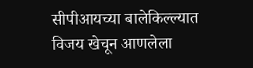सीपीआयच्या बालेकिल्ल्यात विजय खेचून आणलेला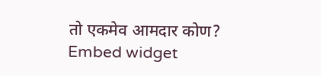तो एकमेव आमदार कोण?
Embed widget